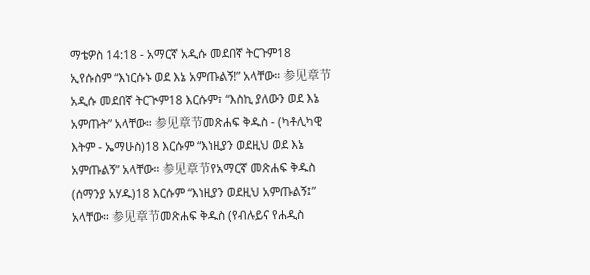ማቴዎስ 14:18 - አማርኛ አዲሱ መደበኛ ትርጉም18 ኢየሱስም “እነርሱኑ ወደ እኔ አምጡልኝ!” አላቸው። 参见章节አዲሱ መደበኛ ትርጒም18 እርሱም፣ “እስኪ ያለውን ወደ እኔ አምጡት” አላቸው። 参见章节መጽሐፍ ቅዱስ - (ካቶሊካዊ እትም - ኤማሁስ)18 እርሱም “እነዚያን ወደዚህ ወደ እኔ አምጡልኝ” አላቸው። 参见章节የአማርኛ መጽሐፍ ቅዱስ (ሰማንያ አሃዱ)18 እርሱም “እነዚያን ወደዚህ አምጡልኝ፤” አላቸው። 参见章节መጽሐፍ ቅዱስ (የብሉይና የሐዲስ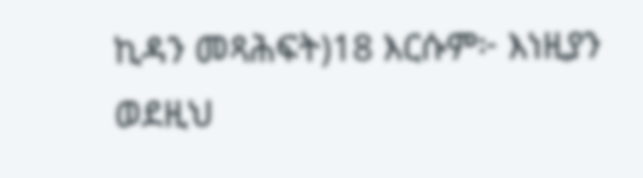ኪዳን መጻሕፍት)18 እርሱም፦ እነዚያን ወደዚህ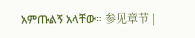አምጡልኝ አላቸው። 参见章节 |